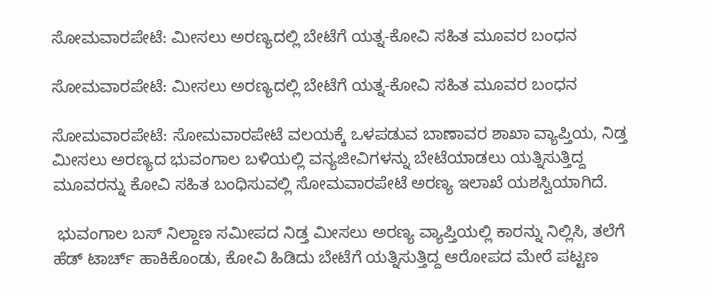ಸೋಮವಾರಪೇಟೆ: ಮೀಸಲು ಅರಣ್ಯದಲ್ಲಿ ಬೇಟೆಗೆ ಯತ್ನ-ಕೋವಿ ಸಹಿತ ಮೂವರ ಬಂಧನ

ಸೋಮವಾರಪೇಟೆ: ಮೀಸಲು ಅರಣ್ಯದಲ್ಲಿ ಬೇಟೆಗೆ ಯತ್ನ-ಕೋವಿ ಸಹಿತ ಮೂವರ ಬಂಧನ

ಸೋಮವಾರಪೇಟೆ: ಸೋಮವಾರಪೇಟೆ ವಲಯಕ್ಕೆ ಒಳಪಡುವ ಬಾಣಾವರ ಶಾಖಾ ವ್ಯಾಪ್ತಿಯ, ನಿಡ್ತ ಮೀಸಲು ಅರಣ್ಯದ ಭುವಂಗಾಲ ಬಳಿಯಲ್ಲಿ ವನ್ಯಜೀವಿಗಳನ್ನು ಬೇಟೆಯಾಡಲು ಯತ್ನಿಸುತ್ತಿದ್ದ ಮೂವರನ್ನು ಕೋವಿ ಸಹಿತ ಬಂಧಿಸುವಲ್ಲಿ ಸೋಮವಾರಪೇಟೆ ಅರಣ್ಯ ಇಲಾಖೆ ಯಶಸ್ವಿಯಾಗಿದೆ.

 ಭುವಂಗಾಲ ಬಸ್ ನಿಲ್ದಾಣ ಸಮೀಪದ ನಿಡ್ತ ಮೀಸಲು ಅರಣ್ಯ ವ್ಯಾಪ್ತಿಯಲ್ಲಿ ಕಾರನ್ನು ನಿಲ್ಲಿಸಿ, ತಲೆಗೆ ಹೆಡ್ ಟಾರ್ಚ್ ಹಾಕಿಕೊಂಡು, ಕೋವಿ ಹಿಡಿದು ಬೇಟೆಗೆ ಯತ್ನಿಸುತ್ತಿದ್ದ ಆರೋಪದ ಮೇರೆ ಪಟ್ಟಣ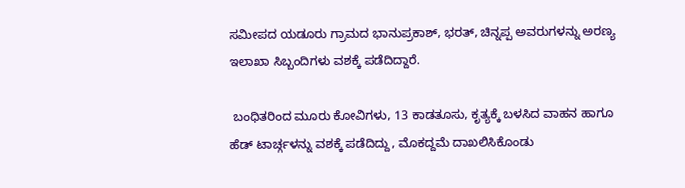ಸಮೀಪದ ಯಡೂರು ಗ್ರಾಮದ ಭಾನುಪ್ರಕಾಶ್, ಭರತ್, ಚಿನ್ನಪ್ಪ ಅವರುಗಳನ್ನು ಅರಣ್ಯ ಇಲಾಖಾ ಸಿಬ್ಬಂದಿಗಳು ವಶಕ್ಕೆ ಪಡೆದಿದ್ದಾರೆ.

 ಬಂಧಿತರಿಂದ ಮೂರು ಕೋವಿಗಳು, 13 ಕಾಡತೂಸು, ಕೃತ್ಯಕ್ಕೆ ಬಳಸಿದ ವಾಹನ ಹಾಗೂ ಹೆಡ್ ಟಾರ್ಚ್ಗಳನ್ನು ವಶಕ್ಕೆ ಪಡೆದಿದ್ದು, ಮೊಕದ್ದಮೆ ದಾಖಲಿಸಿಕೊಂಡು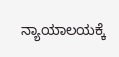ನ್ಯಾಯಾಲಯಕ್ಕೆ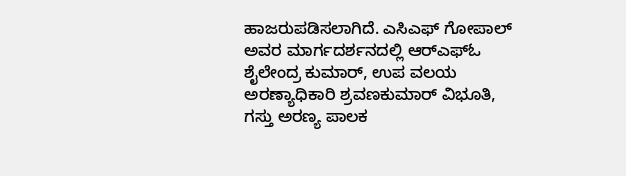ಹಾಜರುಪಡಿಸಲಾಗಿದೆ. ಎಸಿಎಫ್ ಗೋಪಾಲ್ ಅವರ ಮಾರ್ಗದರ್ಶನದಲ್ಲಿ ಆರ್‌ಎಫ್‌ಓ ಶೈಲೇಂದ್ರ ಕುಮಾರ್, ಉಪ ವಲಯ ಅರಣ್ಯಾಧಿಕಾರಿ ಶ್ರವಣಕುಮಾರ್ ವಿಭೂತಿ, ಗಸ್ತು ಅರಣ್ಯ ಪಾಲಕ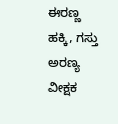ಈರಣ್ಣ ಹಕ್ಕಿ, ಗಸ್ತು ಅರಣ್ಯ ವೀಕ್ಷಕ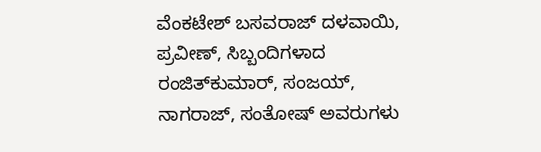ವೆಂಕಟೇಶ್ ಬಸವರಾಜ್ ದಳವಾಯಿ, ಪ್ರವೀಣ್, ಸಿಬ್ಬಂದಿಗಳಾದ ರಂಜಿತ್‌ಕುಮಾರ್, ಸಂಜಯ್, ನಾಗರಾಜ್, ಸಂತೋಷ್ ಅವರುಗಳು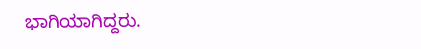ಭಾಗಿಯಾಗಿದ್ದರು.